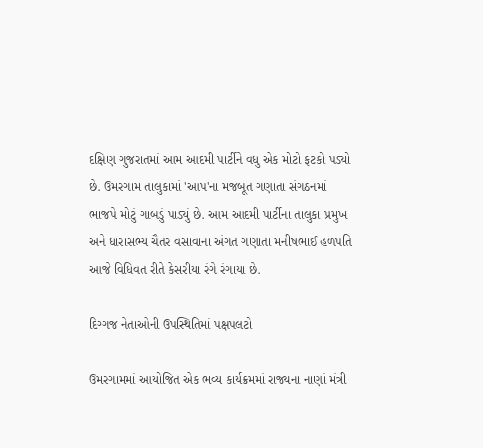દક્ષિણ ગુજરાતમાં આમ આદમી પાર્ટીને વધુ એક મોટો ફટકો પડ્યો છે. ઉમરગામ તાલુકામાં 'આપ'ના મજબૂત ગણાતા સંગઠનમાં ભાજપે મોટું ગાબડું પાડ્યું છે. આમ આદમી પાર્ટીના તાલુકા પ્રમુખ અને ધારાસભ્ય ચૈતર વસાવાના અંગત ગણાતા મનીષભાઈ હળપતિ આજે વિધિવત રીતે કેસરીયા રંગે રંગાયા છે.

દિગ્ગજ નેતાઓની ઉપસ્થિતિમાં પક્ષપલટો

ઉમરગામમાં આયોજિત એક ભવ્ય કાર્યક્રમમાં રાજ્યના નાણાં મંત્રી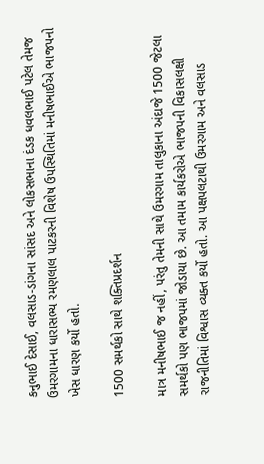કનુભાઈ દેસાઈ, વલસાડ-ડાંગના સાંસદ અને લોકસભાના દંડક ધવલભાઈ પટેલ તેમજ ઉમરગામના ધારાસભ્ય રમણલાલ પાટકરની વિશેષ ઉપસ્થિતિમાં મનીષભાઈએ ભાજપનો ખેસ ધારણ કર્યો હતો.

1500 સમર્થકો સાથે શક્તિપ્રદર્શન

માત્ર મનીષભાઈ જ નહીં, પરંતુ તેમની સાથે ઉમરગામ તાલુકાના અંદાજે 1500 જેટલા સમર્થકો પણ ભાજપમાં જોડાયા છે. આ તમામ કાર્યકરોએ ભાજપની વિકાસલક્ષી રાજનીતિમાં વિશ્વાસ વ્યક્ત કર્યો હતો. આ પક્ષપલટાથી ઉમરગામ અને વલસાડ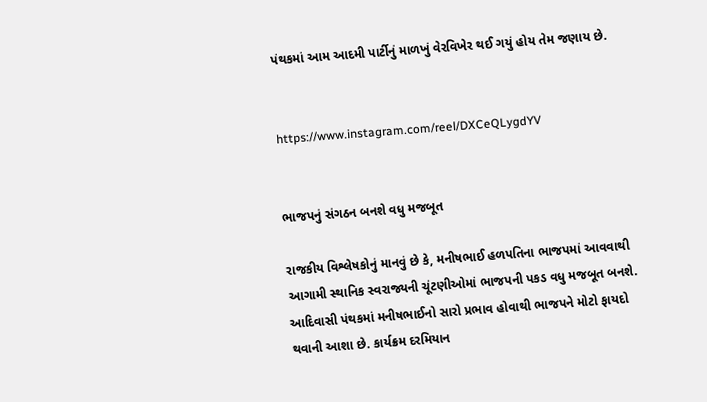પંથકમાં આમ આદમી પાર્ટીનું માળખું વેરવિખેર થઈ ગયું હોય તેમ જણાય છે.


https://www.instagram.com/reel/DXCeQLygdYV


ભાજપનું સંગઠન બનશે વધુ મજબૂત

રાજકીય વિશ્લેષકોનું માનવું છે કે, મનીષભાઈ હળપતિના ભાજપમાં આવવાથી આગામી સ્થાનિક સ્વરાજ્યની ચૂંટણીઓમાં ભાજપની પકડ વધુ મજબૂત બનશે. આદિવાસી પંથકમાં મનીષભાઈનો સારો પ્રભાવ હોવાથી ભાજપને મોટો ફાયદો થવાની આશા છે. કાર્યક્રમ દરમિયાન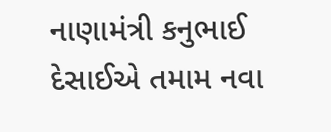નાણામંત્રી કનુભાઈ દેસાઈએ તમામ નવા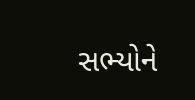સભ્યોને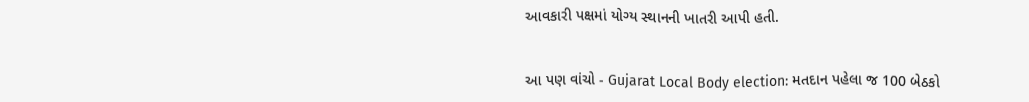આવકારી પક્ષમાં યોગ્ય સ્થાનની ખાતરી આપી હતી.


આ પણ વાંચો - Gujarat Local Body election: મતદાન પહેલા જ 100 બેઠકો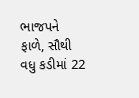ભાજપને ફાળે, સૌથી વધુ કડીમાં 22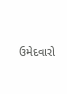ઉમેદવારો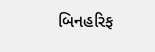બિનહરિફ